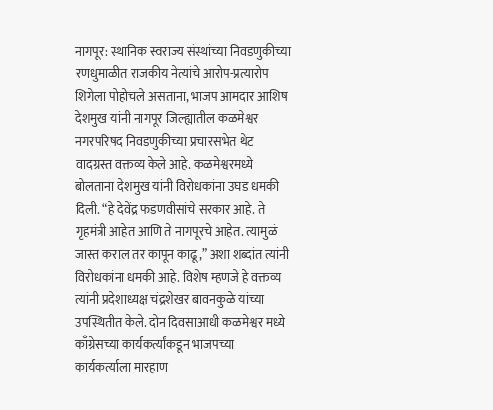नागपूर: स्थानिक स्वराज्य संस्थांच्या निवडणुकीच्या रणधुमाळीत राजकीय नेत्यांचे आरोप-प्रत्यारोप शिगेला पोहोचले असताना, भाजप आमदार आशिष देशमुख यांनी नागपूर जिल्ह्यातील कळमेश्वर नगरपरिषद निवडणुकीच्या प्रचारसभेत थेट वादग्रस्त वक्तव्य केले आहे. कळमेश्वरमध्ये बोलताना देशमुख यांनी विरोधकांना उघड धमकी दिली. “हे देवेंद्र फडणवीसांचे सरकार आहे. ते गृहमंत्री आहेत आणि ते नागपूरचे आहेत. त्यामुळं जास्त कराल तर कापून काढू,” अशा शब्दांत त्यांनी विरोधकांना धमकी आहे. विशेष म्हणजे हे वक्तव्य त्यांनी प्रदेशाध्यक्ष चंद्रशेखर बावनकुळे यांच्या उपस्थितीत केले. दोन दिवसाआधी कळमेश्वर मध्ये काँग्रेसच्या कार्यकर्त्यांकडून भाजपच्या कार्यकर्त्याला मारहाण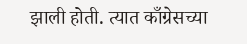झाली होती. त्यात काँग्रेसच्या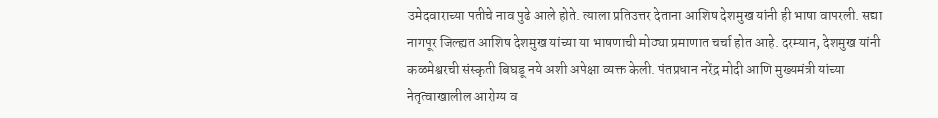उमेदवाराच्या पतीचे नाव पुढे आले होते. त्याला प्रतिउत्तर देताना आशिष देशमुख यांनी ही भाषा वापरली. सद्या नागपूर जिल्ह्यत आशिष देशमुख यांच्या या भाषणाची मोठ्या प्रमाणात चर्चा होत आहे. दरम्यान, देशमुख यांनी कळमेश्वरची संस्कृती बिघडू नये अशी अपेक्षा व्यक्त केली. पंतप्रधान नरेंद्र मोदी आणि मुख्यमंत्री यांच्या नेतृत्वाखालील आरोग्य व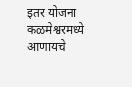इतर योजना कळमेश्वरमध्ये आणायचे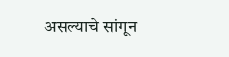असल्याचे सांगून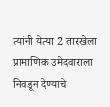त्यांनी येत्या 2 तारखेला प्रामाणिक उमेदवाराला निवडून देण्याचे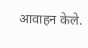आवाहन केले.